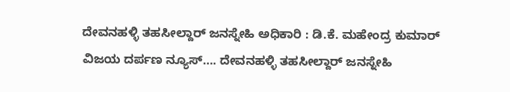ದೇವನಹಳ್ಳಿ ತಹಸೀಲ್ದಾರ್ ಜನಸ್ನೇಹಿ ಅಧಿಕಾರಿ : ಡಿ.ಕೆ. ಮಹೇಂದ್ರ ಕುಮಾರ್
ವಿಜಯ ದರ್ಪಣ ನ್ಯೂಸ್…. ದೇವನಹಳ್ಳಿ ತಹಸೀಲ್ದಾರ್ ಜನಸ್ನೇಹಿ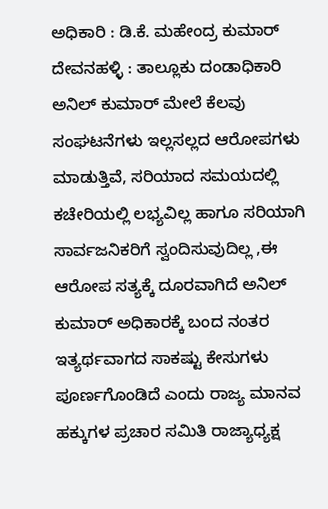ಅಧಿಕಾರಿ : ಡಿ.ಕೆ. ಮಹೇಂದ್ರ ಕುಮಾರ್ ದೇವನಹಳ್ಳಿ : ತಾಲ್ಲೂಕು ದಂಡಾಧಿಕಾರಿ ಅನಿಲ್ ಕುಮಾರ್ ಮೇಲೆ ಕೆಲವು ಸಂಘಟನೆಗಳು ಇಲ್ಲಸಲ್ಲದ ಆರೋಪಗಳು ಮಾಡುತ್ತಿವೆ, ಸರಿಯಾದ ಸಮಯದಲ್ಲಿ ಕಚೇರಿಯಲ್ಲಿ ಲಭ್ಯವಿಲ್ಲ ಹಾಗೂ ಸರಿಯಾಗಿ ಸಾರ್ವಜನಿಕರಿಗೆ ಸ್ವಂದಿಸುವುದಿಲ್ಲ ,ಈ ಆರೋಪ ಸತ್ಯಕ್ಕೆ ದೂರವಾಗಿದೆ ಅನಿಲ್ ಕುಮಾರ್ ಅಧಿಕಾರಕ್ಕೆ ಬಂದ ನಂತರ ಇತ್ಯರ್ಥವಾಗದ ಸಾಕಷ್ಟು ಕೇಸುಗಳು ಪೂರ್ಣಗೊಂಡಿದೆ ಎಂದು ರಾಜ್ಯ ಮಾನವ ಹಕ್ಕುಗಳ ಪ್ರಚಾರ ಸಮಿತಿ ರಾಜ್ಯಾಧ್ಯಕ್ಷ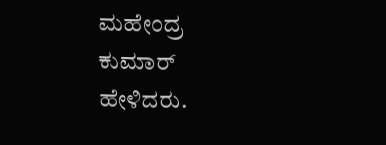ಮಹೇಂದ್ರ ಕುಮಾರ್ ಹೇಳಿದರು.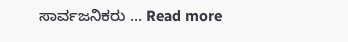ಸಾರ್ವಜನಿಕರು … Read more